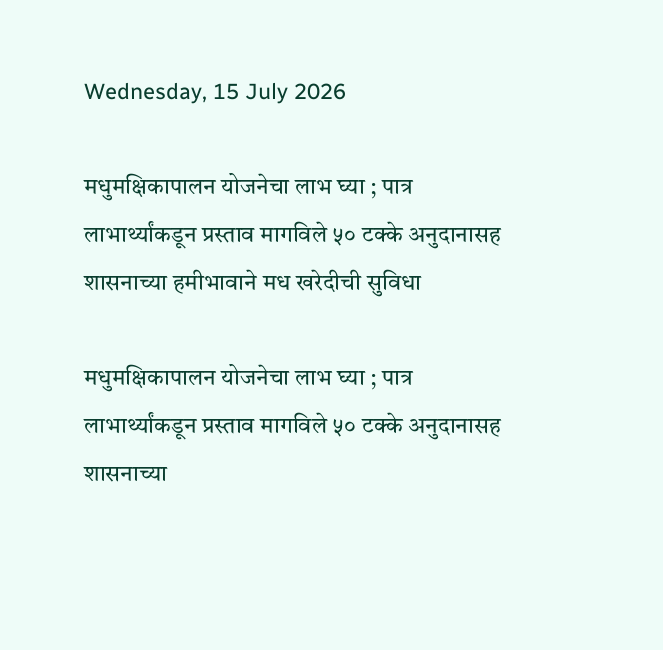Wednesday, 15 July 2026

मधुमक्षिकापालन योजनेचा लाभ घ्या ; पात्र लाभार्थ्यांकडून प्रस्ताव मागविले ५० टक्के अनुदानासह शासनाच्या हमीभावाने मध खरेदीची सुविधा

मधुमक्षिकापालन योजनेचा लाभ घ्या ; पात्र लाभार्थ्यांकडून प्रस्ताव मागविले ५० टक्के अनुदानासह शासनाच्या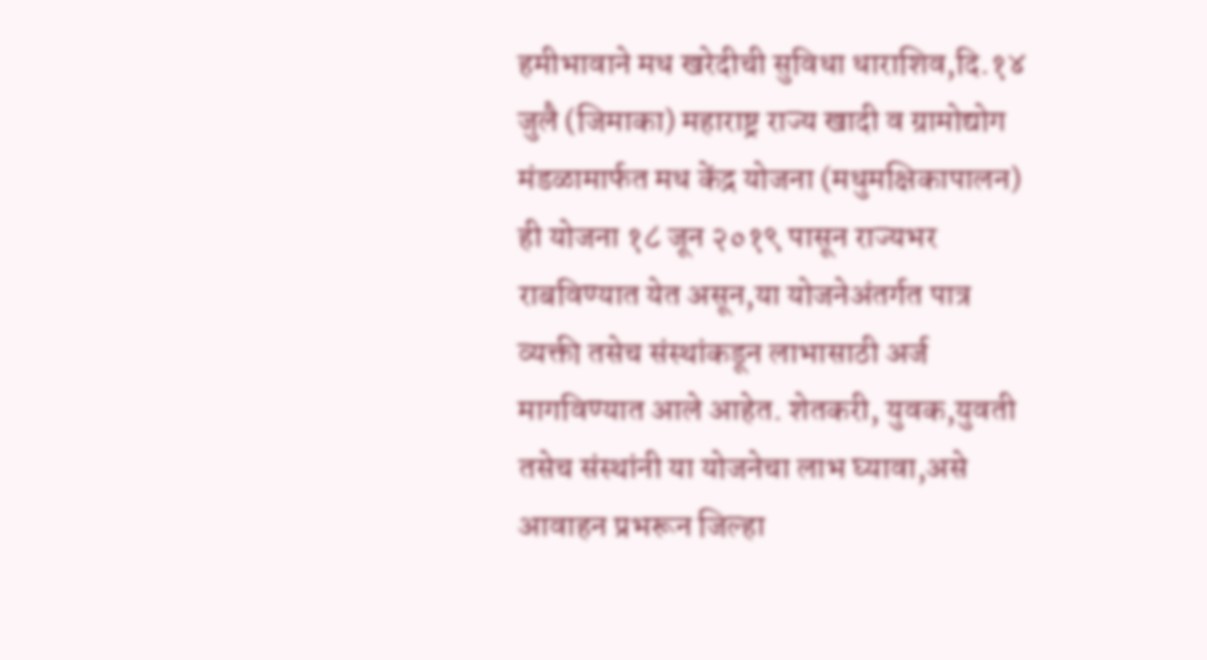हमीभावाने मध खरेदीची सुविधा धाराशिव,दि.१४ जुलै (जिमाका) महाराष्ट्र राज्य खादी व ग्रामोद्योग मंडळामार्फत मध केंद्र योजना (मधुमक्षिकापालन) ही योजना १८ जून २०१९ पासून राज्यभर राबविण्यात येत असून,या योजनेअंतर्गत पात्र व्यक्ती तसेच संस्थांकडून लाभासाठी अर्ज मागविण्यात आले आहेत. शेतकरी, युवक,युवती तसेच संस्थांनी या योजनेचा लाभ घ्यावा,असे आवाहन प्रभरून जिल्हा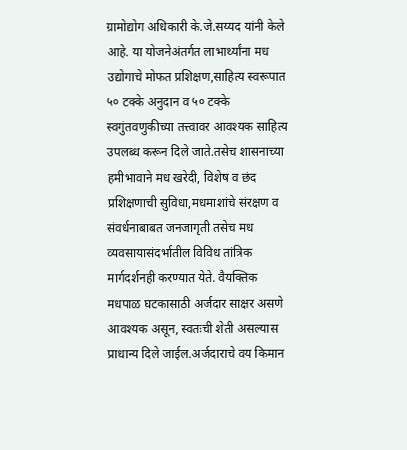ग्रामोद्योग अधिकारी के.जे.सय्यद यांनी केले आहे. या योजनेअंतर्गत लाभार्थ्यांना मध उद्योगाचे मोफत प्रशिक्षण,साहित्य स्वरूपात ५० टक्के अनुदान व ५० टक्के स्वगुंतवणुकीच्या तत्त्वावर आवश्यक साहित्य उपलब्ध करून दिले जाते.तसेच शासनाच्या हमीभावाने मध खरेदी, विशेष व छंद प्रशिक्षणाची सुविधा,मधमाशांचे संरक्षण व संवर्धनाबाबत जनजागृती तसेच मध व्यवसायासंदर्भातील विविध तांत्रिक मार्गदर्शनही करण्यात येते. वैयक्तिक मधपाळ घटकासाठी अर्जदार साक्षर असणे आवश्यक असून, स्वतःची शेती असल्यास प्राधान्य दिले जाईल.अर्जदाराचे वय किमान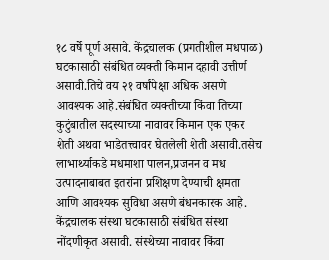१८ वर्षे पूर्ण असावे. केंद्रचालक (प्रगतीशील मधपाळ) घटकासाठी संबंधित व्यक्ती किमान दहावी उत्तीर्ण असावी.तिचे वय २१ वर्षांपेक्षा अधिक असणे आवश्यक आहे.संबंधित व्यक्तीच्या किंवा तिच्या कुटुंबातील सदस्याच्या नावावर किमान एक एकर शेती अथवा भाडेतत्त्वावर घेतलेली शेती असावी.तसेच लाभार्थ्याकडे मधमाशा पालन,प्रजनन व मध उत्पादनाबाबत इतरांना प्रशिक्षण देण्याची क्षमता आणि आवश्यक सुविधा असणे बंधनकारक आहे. केंद्रचालक संस्था घटकासाठी संबंधित संस्था नोंदणीकृत असावी. संस्थेच्या नावावर किंवा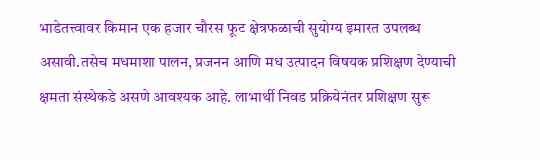भाडेतत्त्वावर किमान एक हजार चौरस फूट क्षेत्रफळाची सुयोग्य इमारत उपलब्ध असावी.तसेच मधमाशा पालन, प्रजनन आणि मध उत्पादन विषयक प्रशिक्षण देण्याची क्षमता संस्थेकडे असणे आवश्यक आहे. लाभार्थी निवड प्रक्रियेनंतर प्रशिक्षण सुरू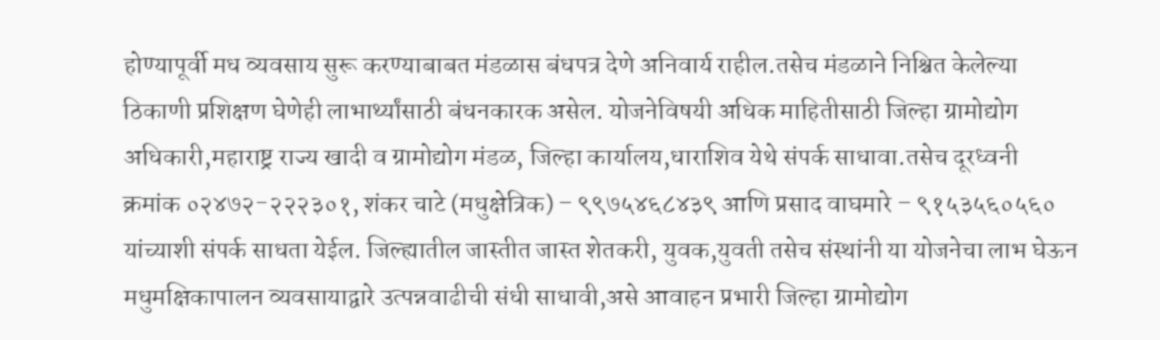होण्यापूर्वी मध व्यवसाय सुरू करण्याबाबत मंडळास बंधपत्र देणे अनिवार्य राहील.तसेच मंडळाने निश्चित केलेल्या ठिकाणी प्रशिक्षण घेणेही लाभार्थ्यांसाठी बंधनकारक असेल. योजनेविषयी अधिक माहितीसाठी जिल्हा ग्रामोद्योग अधिकारी,महाराष्ट्र राज्य खादी व ग्रामोद्योग मंडळ, जिल्हा कार्यालय,धाराशिव येथे संपर्क साधावा.तसेच दूरध्वनी क्रमांक ०२४७२-२२२३०१, शंकर चाटे (मधुक्षेत्रिक) – ९९७५४६८४३९ आणि प्रसाद वाघमारे – ९१५३५६०५६० यांच्याशी संपर्क साधता येईल. जिल्ह्यातील जास्तीत जास्त शेतकरी, युवक,युवती तसेच संस्थांनी या योजनेचा लाभ घेऊन मधुमक्षिकापालन व्यवसायाद्वारे उत्पन्नवाढीची संधी साधावी,असे आवाहन प्रभारी जिल्हा ग्रामोद्योग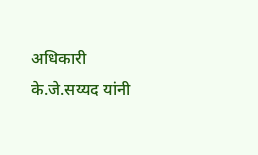अधिकारी के.जे.सय्यद यांनी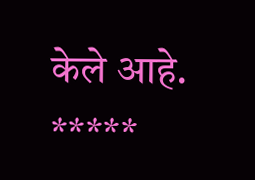केले आहे. *****